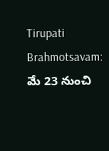Tirupati Brahmotsavam: మే 23 నుంచి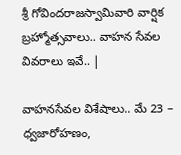శ్రీ గోవిందరాజస్వామివారి వార్షిక బ్రహ్మోత్సవాలు.. వాహన సేవల వివరాలు ఇవే.. |

వాహనసేవల విశేషాలు.. మే 23 – ధ్వజారోహణం,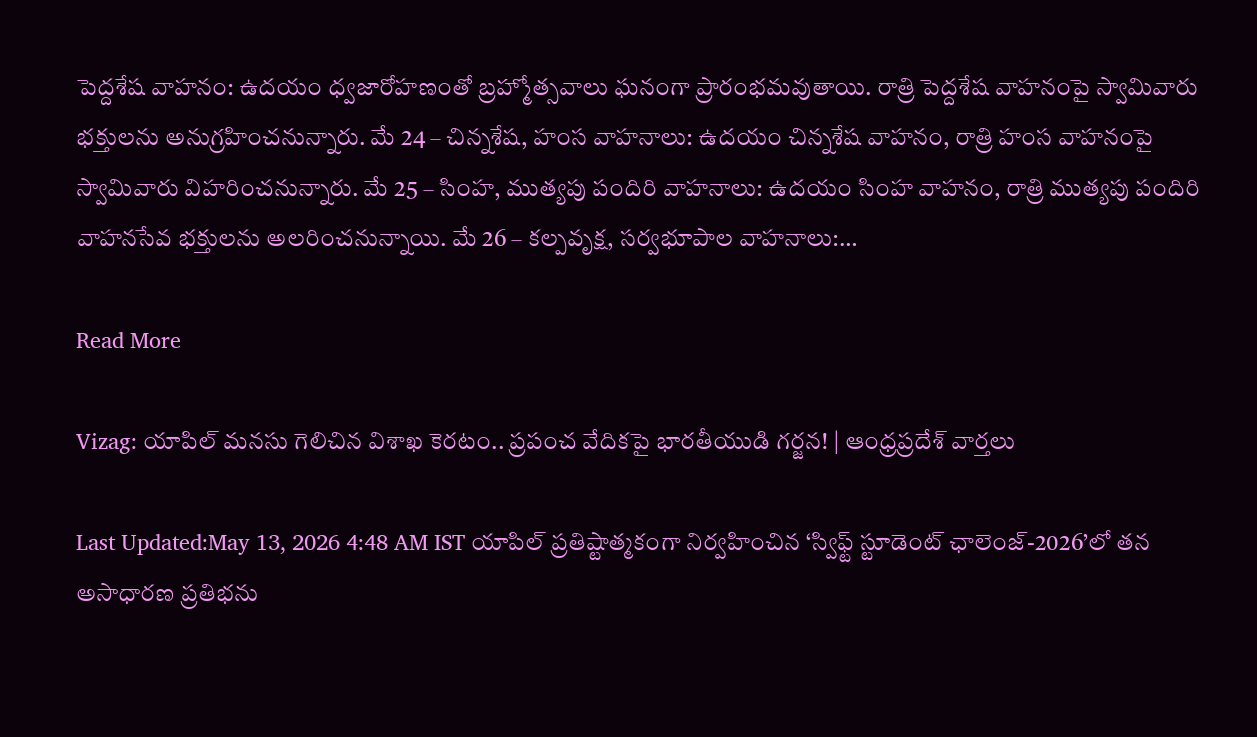పెద్దశేష వాహనం: ఉదయం ధ్వజారోహణంతో బ్రహ్మోత్సవాలు ఘనంగా ప్రారంభమవుతాయి. రాత్రి పెద్దశేష వాహనంపై స్వామివారు భక్తులను అనుగ్రహించనున్నారు. మే 24 – చిన్నశేష, హంస వాహనాలు: ఉదయం చిన్నశేష వాహనం, రాత్రి హంస వాహనంపై స్వామివారు విహరించనున్నారు. మే 25 – సింహ, ముత్యపు పందిరి వాహనాలు: ఉదయం సింహ వాహనం, రాత్రి ముత్యపు పందిరి వాహనసేవ భక్తులను అలరించనున్నాయి. మే 26 – కల్పవృక్ష, సర్వభూపాల వాహనాలు:…

Read More

Vizag: యాపిల్ మనసు గెలిచిన విశాఖ కెరటం.. ప్రపంచ వేదికపై భారతీయుడి గర్జన! | ఆంధ్రప్రదేశ్ వార్తలు

Last Updated:May 13, 2026 4:48 AM IST యాపిల్ ప్రతిష్టాత్మకంగా నిర్వహించిన ‘స్విఫ్ట్ స్టూడెంట్ ఛాలెంజ్-2026’లో తన అసాధారణ ప్రతిభను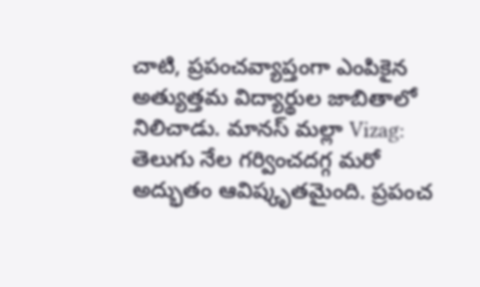చాటి, ప్రపంచవ్యాప్తంగా ఎంపికైన అత్యుత్తమ విద్యార్థుల జాబితాలో నిలిచాడు. మానస్ మల్లా Vizag: తెలుగు నేల గర్వించదగ్గ మరో అద్భుతం ఆవిష్కృతమైంది. ప్రపంచ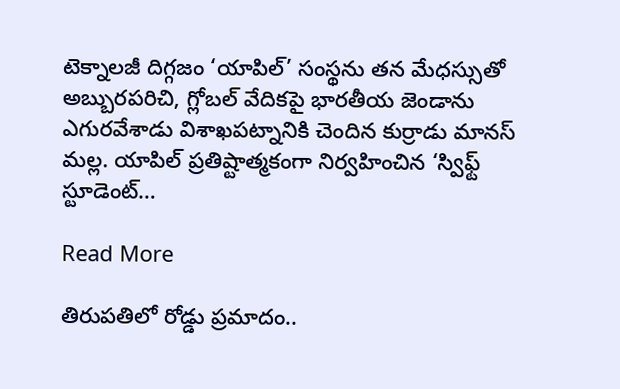టెక్నాలజీ దిగ్గజం ‘యాపిల్’ సంస్థను తన మేధస్సుతో అబ్బురపరిచి, గ్లోబల్ వేదికపై భారతీయ జెండాను ఎగురవేశాడు విశాఖపట్నానికి చెందిన కుర్రాడు మానస్ మల్ల. యాపిల్ ప్రతిష్టాత్మకంగా నిర్వహించిన ‘స్విఫ్ట్ స్టూడెంట్…

Read More

తిరుపతిలో రోడ్డు ప్రమాదం..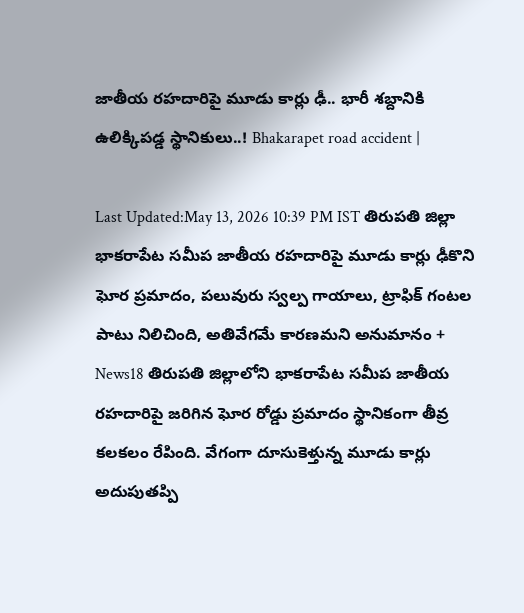జాతీయ రహదారిపై మూడు కార్లు ఢీ.. భారీ శబ్దానికి ఉలిక్కిపడ్డ స్థానికులు..! Bhakarapet road accident |

Last Updated:May 13, 2026 10:39 PM IST తిరుపతి జిల్లా భాకరాపేట సమీప జాతీయ రహదారిపై మూడు కార్లు ఢీకొని ఘోర ప్రమాదం, పలువురు స్వల్ప గాయాలు, ట్రాఫిక్ గంటల పాటు నిలిచింది, అతివేగమే కారణమని అనుమానం + News18 తిరుపతి జిల్లాలోని భాకరాపేట సమీప జాతీయ రహదారిపై జరిగిన ఘోర రోడ్డు ప్రమాదం స్థానికంగా తీవ్ర కలకలం రేపింది. వేగంగా దూసుకెళ్తున్న మూడు కార్లు అదుపుతప్పి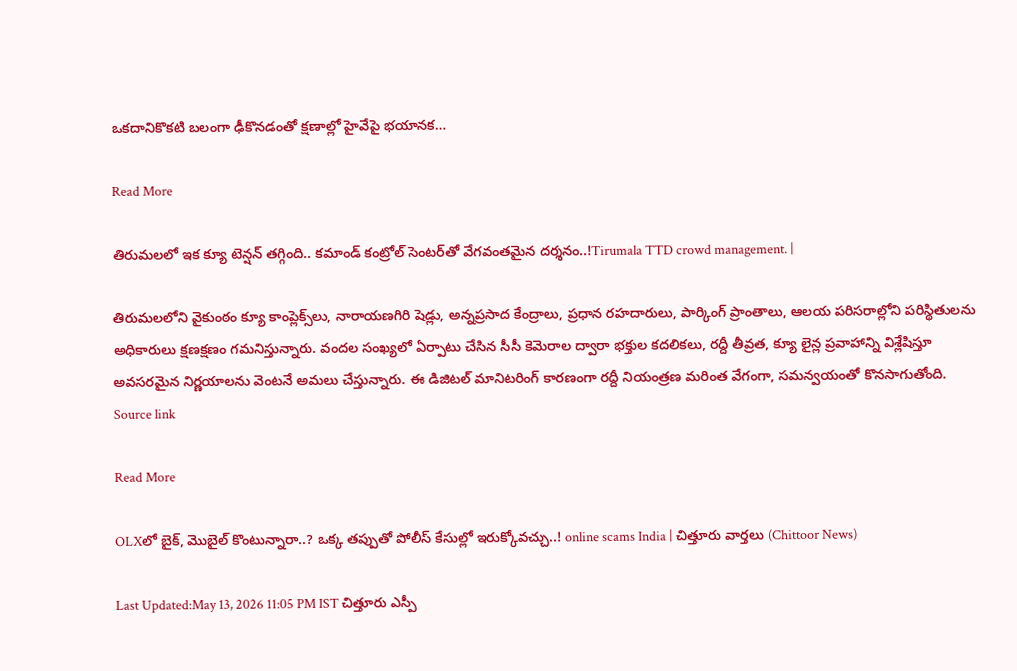ఒకదానికొకటి బలంగా ఢీకొనడంతో క్షణాల్లో హైవేపై భయానక…

Read More

తిరుమలలో ఇక క్యూ టెన్షన్ తగ్గింది.. కమాండ్ కంట్రోల్ సెంటర్‌తో వేగవంతమైన దర్శనం..!Tirumala TTD crowd management. |

తిరుమలలోని వైకుంఠం క్యూ కాంప్లెక్స్‌లు, నారాయణగిరి షెడ్లు, అన్నప్రసాద కేంద్రాలు, ప్రధాన రహదారులు, పార్కింగ్ ప్రాంతాలు, ఆలయ పరిసరాల్లోని పరిస్థితులను అధికారులు క్షణక్షణం గమనిస్తున్నారు. వందల సంఖ్యలో ఏర్పాటు చేసిన సీసీ కెమెరాల ద్వారా భక్తుల కదలికలు, రద్దీ తీవ్రత, క్యూ లైన్ల ప్రవాహాన్ని విశ్లేషిస్తూ అవసరమైన నిర్ణయాలను వెంటనే అమలు చేస్తున్నారు. ఈ డిజిటల్ మానిటరింగ్ కారణంగా రద్దీ నియంత్రణ మరింత వేగంగా, సమన్వయంతో కొనసాగుతోంది. Source link

Read More

OLXలో బైక్, మొబైల్ కొంటున్నారా..? ఒక్క తప్పుతో పోలీస్ కేసుల్లో ఇరుక్కోవచ్చు..! online scams India | చిత్తూరు వార్తలు (Chittoor News)

Last Updated:May 13, 2026 11:05 PM IST చిత్తూరు ఎస్పీ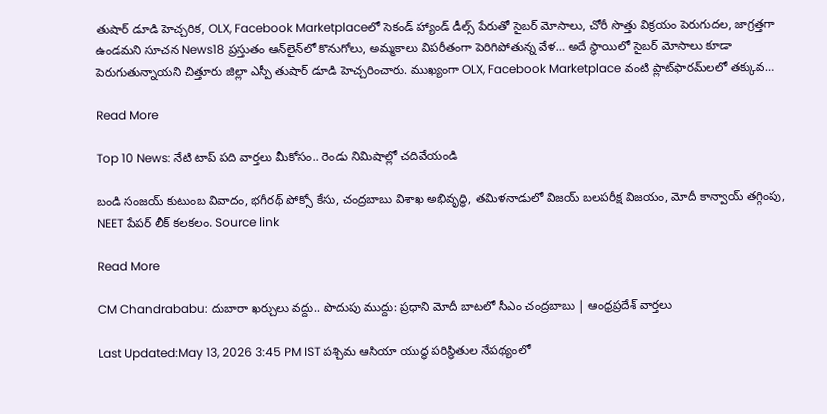తుషార్ డూడి హెచ్చరిక, OLX, Facebook Marketplaceలో సెకండ్ హ్యాండ్ డీల్స్ పేరుతో సైబర్ మోసాలు, చోరీ సొత్తు విక్రయం పెరుగుదల, జాగ్రత్తగా ఉండమని సూచన News18 ప్రస్తుతం ఆన్‌లైన్‌లో కొనుగోలు, అమ్మకాలు విపరీతంగా పెరిగిపోతున్న వేళ… అదే స్థాయిలో సైబర్ మోసాలు కూడా పెరుగుతున్నాయని చిత్తూరు జిల్లా ఎస్పీ తుషార్ డూడి హెచ్చరించారు. ముఖ్యంగా OLX, Facebook Marketplace వంటి ప్లాట్‌ఫారమ్‌లలో తక్కువ…

Read More

Top 10 News: నేటి టాప్ పది వార్తలు మీకోసం.. రెండు నిమిషాల్లో చదివేయండి

బండి సంజయ్ కుటుంబ వివాదం, భగీరథ్ పోక్సో కేసు, చంద్రబాబు విశాఖ అభివృద్ధి, తమిళనాడులో విజయ్ బలపరీక్ష విజయం, మోదీ కాన్వాయ్ తగ్గింపు, NEET పేపర్ లీక్ కలకలం. Source link

Read More

CM Chandrababu: దుబారా ఖర్చులు వద్దు.. పొదుపు ముద్దు: ప్రధాని మోదీ బాటలో సీఎం చంద్రబాబు | ఆంధ్రప్రదేశ్ వార్తలు

Last Updated:May 13, 2026 3:45 PM IST పశ్చిమ ఆసియా యుద్ధ పరిస్థితుల నేపథ్యంలో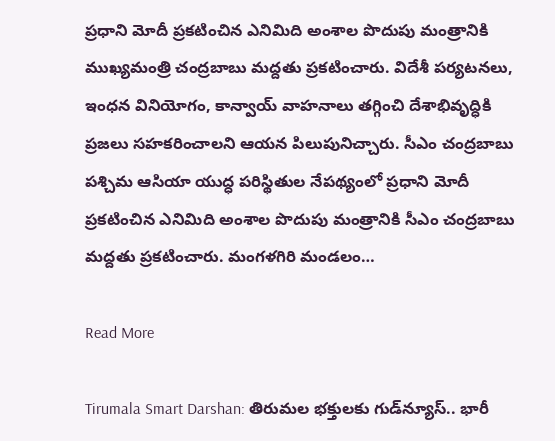ప్రధాని మోదీ ప్రకటించిన ఎనిమిది అంశాల పొదుపు మంత్రానికి ముఖ్యమంత్రి చంద్రబాబు మద్దతు ప్రకటించారు. విదేశీ పర్యటనలు, ఇంధన వినియోగం, కాన్వాయ్ వాహనాలు తగ్గించి దేశాభివృద్ధికి ప్రజలు సహకరించాలని ఆయన పిలుపునిచ్చారు. సీఎం చంద్రబాబు పశ్చిమ ఆసియా యుద్ధ పరిస్థితుల నేపథ్యంలో ప్రధాని మోదీ ప్రకటించిన ఎనిమిది అంశాల పొదుపు మంత్రానికి సీఎం చంద్రబాబు మద్దతు ప్రకటించారు. మంగళగిరి మండలం…

Read More

Tirumala Smart Darshan: తిరుమల భక్తులకు గుడ్‌న్యూస్.. భారీ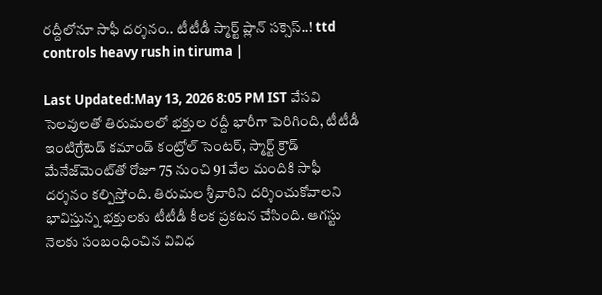రద్దీలోనూ సాఫీ దర్శనం.. టీటీడీ స్మార్ట్ ప్లాన్ సక్సెస్..! ttd controls heavy rush in tiruma |

Last Updated:May 13, 2026 8:05 PM IST వేసవి సెలవులతో తిరుమలలో భక్తుల రద్దీ భారీగా పెరిగింది, టీటీడీ ఇంటిగ్రేటెడ్ కమాండ్ కంట్రోల్ సెంటర్, స్మార్ట్ క్రౌడ్ మేనేజ్‌మెంట్‌తో రోజూ 75 నుంచి 91 వేల మందికి సాఫీ దర్శనం కల్పిస్తోంది. తిరుమల శ్రీవారిని దర్శించుకోవాలని భావిస్తున్న భక్తులకు టీటీడీ కీలక ప్రకటన చేసింది. ఆగస్టు నెలకు సంబంధించిన వివిధ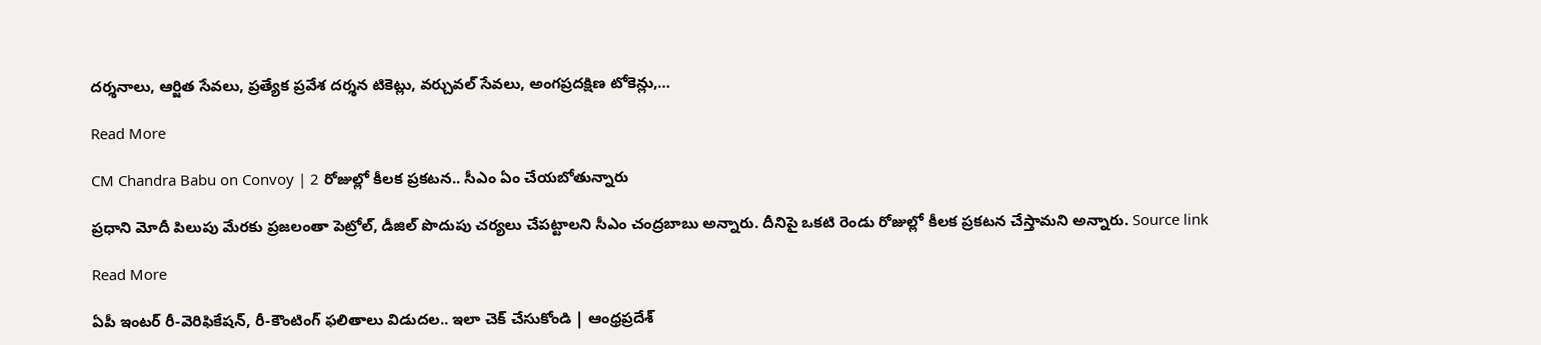దర్శనాలు, ఆర్జిత సేవలు, ప్రత్యేక ప్రవేశ దర్శన టికెట్లు, వర్చువల్ సేవలు, అంగప్రదక్షిణ టోకెన్లు,…

Read More

CM Chandra Babu on Convoy | 2 రోజుల్లో కీలక ప్రకటన.. సీఎం ఏం చేయబోతున్నారు

ప్రధాని మోదీ పిలుపు మేరకు ప్రజలంతా పెట్రోల్, డీజిల్ పొదుపు చర్యలు చేపట్టాలని సీఎం చంద్రబాబు అన్నారు. దీనిపై ఒకటి రెండు రోజుల్లో కీలక ప్రకటన చేస్తామని అన్నారు. Source link

Read More

ఏపీ ఇంటర్ రీ-వెరిఫికేషన్, రీ-కౌంటింగ్ ఫలితాలు విడుదల.. ఇలా చెక్ చేసుకోండి | ఆంధ్రప్రదేశ్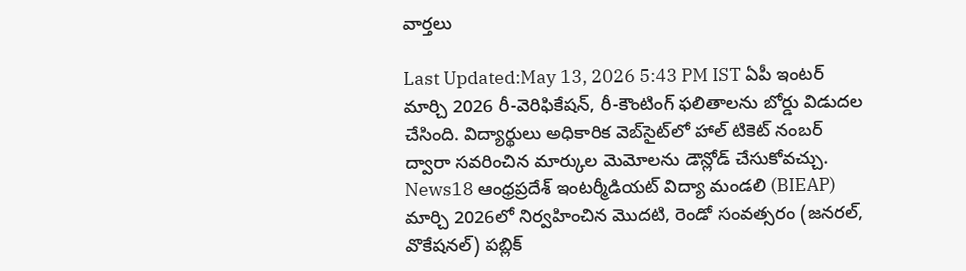వార్తలు

Last Updated:May 13, 2026 5:43 PM IST ఏపీ ఇంటర్ మార్చి 2026 రీ-వెరిఫికేషన్, రీ-కౌంటింగ్ ఫలితాలను బోర్డు విడుదల చేసింది. విద్యార్థులు అధికారిక వెబ్‌సైట్‌లో హాల్ టికెట్ నంబర్ ద్వారా సవరించిన మార్కుల మెమోలను డౌన్లోడ్ చేసుకోవచ్చు. News18 ఆంధ్రప్రదేశ్ ఇంటర్మీడియట్ విద్యా మండలి (BIEAP) మార్చి 2026లో నిర్వహించిన మొదటి, రెండో సంవత్సరం (జనరల్, వొకేషనల్) పబ్లిక్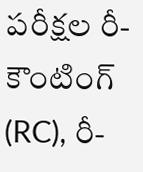పరీక్షల రీ-కౌంటింగ్ (RC), రీ-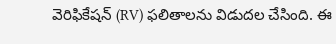వెరిఫికేషన్ (RV) ఫలితాలను విడుదల చేసింది. ఈ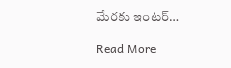మేరకు ఇంటర్…

Read More